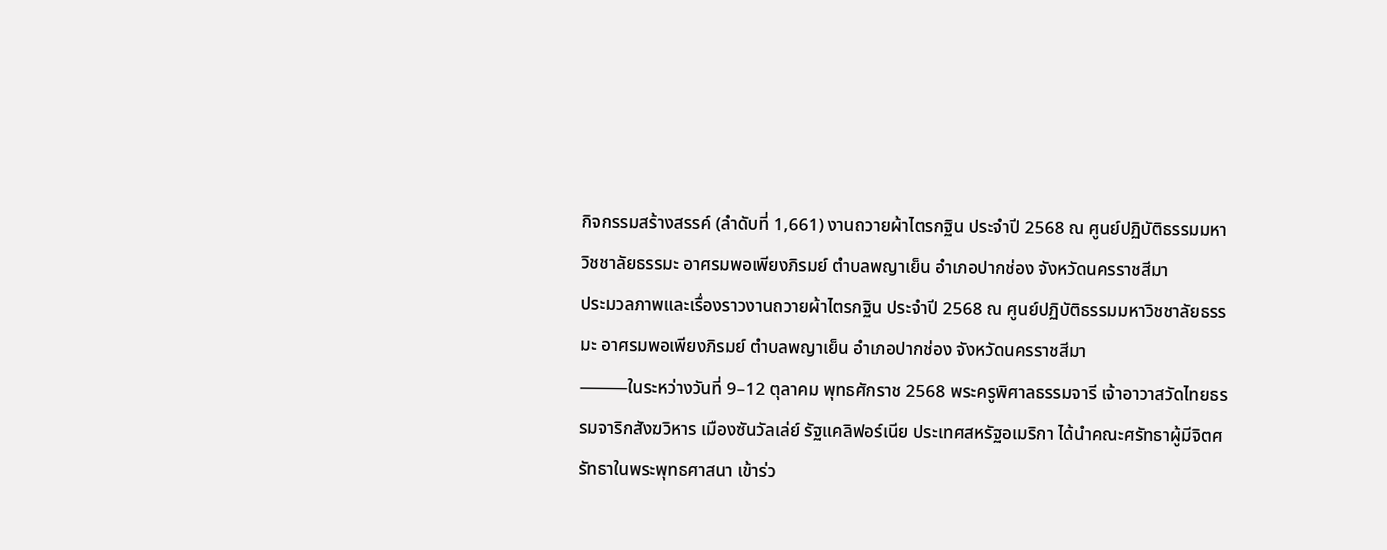กิจกรรมสร้างสรรค์ (ลำดับที่ 1,661) งานถวายผ้าไตรกฐิน ประจำปี 2568 ณ ศูนย์ปฏิบัติธรรมมหาวิชชาลัยธรรมะ อาศรมพอเพียงภิรมย์ ตำบลพญาเย็น อำเภอปากช่อง จังหวัดนครราชสีมา
ประมวลภาพและเรื่องราวงานถวายผ้าไตรกฐิน ประจำปี 2568 ณ ศูนย์ปฏิบัติธรรมมหาวิชชาลัยธรรมะ อาศรมพอเพียงภิรมย์ ตำบลพญาเย็น อำเภอปากช่อง จังหวัดนครราชสีมา
⸻ในระหว่างวันที่ 9–12 ตุลาคม พุทธศักราช 2568 พระครูพิศาลธรรมจารี เจ้าอาวาสวัดไทยธรรมจาริกสังฆวิหาร เมืองซันวัลเล่ย์ รัฐแคลิฟอร์เนีย ประเทศสหรัฐอเมริกา ได้นำคณะศรัทธาผู้มีจิตศรัทธาในพระพุทธศาสนา เข้าร่ว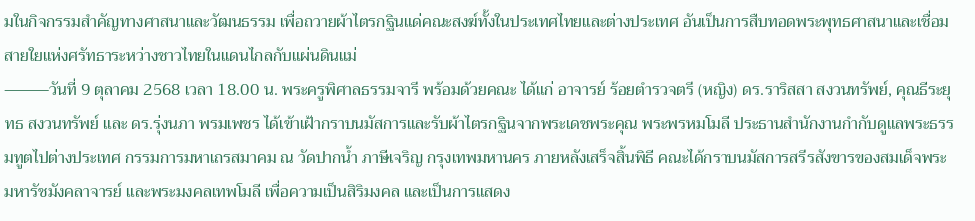มในกิจกรรมสำคัญทางศาสนาและวัฒนธรรม เพื่อถวายผ้าไตรกฐินแด่คณะสงฆ์ทั้งในประเทศไทยและต่างประเทศ อันเป็นการสืบทอดพระพุทธศาสนาและเชื่อมสายใยแห่งศรัทธาระหว่างชาวไทยในแดนไกลกับแผ่นดินแม่
⸻วันที่ 9 ตุลาคม 2568 เวลา 18.00 น. พระครูพิศาลธรรมจารี พร้อมด้วยคณะ ได้แก่ อาจารย์ ร้อยตำรวจตรี (หญิง) ดร.ราริสสา สงวนทรัพย์, คุณธีระยุทธ สงวนทรัพย์ และ ดร.รุ่งนภา พรมเพชร ได้เข้าเฝ้ากราบนมัสการและรับผ้าไตรกฐินจากพระเดชพระคุณ พระพรหมโมลี ประธานสำนักงานกำกับดูแลพระธรรมทูตไปต่างประเทศ กรรมการมหาเถรสมาคม ณ วัดปากน้ำ ภาษีเจริญ กรุงเทพมหานคร ภายหลังเสร็จสิ้นพิธี คณะได้กราบนมัสการสรีรสังขารของสมเด็จพระมหารัชมังคลาจารย์ และพระมงคลเทพโมลี เพื่อความเป็นสิริมงคล และเป็นการแสดง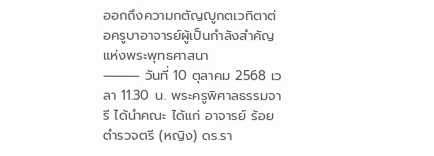ออกถึงความกตัญญูกตเวทิตาต่อครูบาอาจารย์ผู้เป็นกำลังสำคัญแห่งพระพุทธศาสนา
⸻ วันที่ 10 ตุลาคม 2568 เวลา 11.30 น. พระครูพิศาลธรรมจารี ได้นำคณะ ได้แก่ อาจารย์ ร้อยตำรวจตรี (หญิง) ดร.รา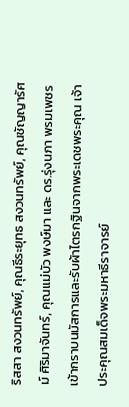ริสสา สงวนทรัพย์, คุณธีระยุทธ สงวนทรัพย์, คุณชัญญารัศม์ ศิริมาจันทร์, คุณแม่บัว พงษ์มา และ ดร.รุ่งนภา พรมเพชร เข้ากราบนมัสการและรับผ้าไตรกฐินจากพระเดชพระคุณ เจ้าประคุณสมเด็จพระมหาธีราจารย์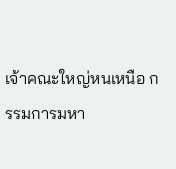เจ้าคณะใหญ่หนเหนือ กรรมการมหา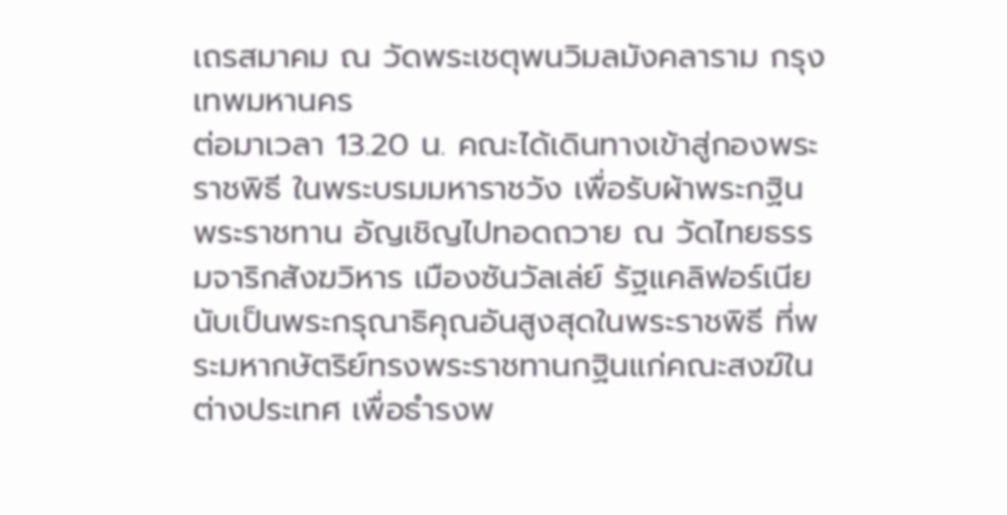เถรสมาคม ณ วัดพระเชตุพนวิมลมังคลาราม กรุงเทพมหานคร
ต่อมาเวลา 13.20 น. คณะได้เดินทางเข้าสู่กองพระราชพิธี ในพระบรมมหาราชวัง เพื่อรับผ้าพระกฐินพระราชทาน อัญเชิญไปทอดถวาย ณ วัดไทยธรรมจาริกสังฆวิหาร เมืองซันวัลเล่ย์ รัฐแคลิฟอร์เนีย นับเป็นพระกรุณาธิคุณอันสูงสุดในพระราชพิธี ที่พระมหากษัตริย์ทรงพระราชทานกฐินแก่คณะสงฆ์ในต่างประเทศ เพื่อธำรงพ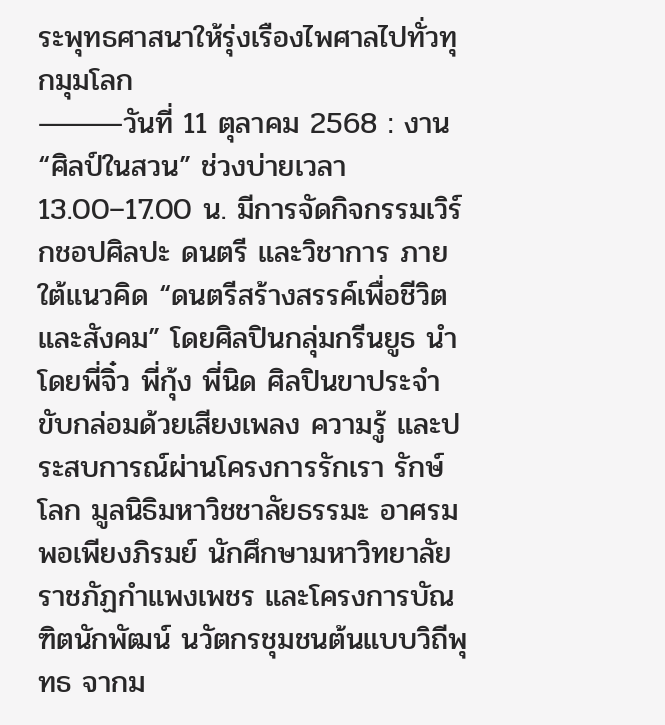ระพุทธศาสนาให้รุ่งเรืองไพศาลไปทั่วทุกมุมโลก
⸻วันที่ 11 ตุลาคม 2568 : งาน “ศิลป์ในสวน” ช่วงบ่ายเวลา 13.00–17.00 น. มีการจัดกิจกรรมเวิร์กชอปศิลปะ ดนตรี และวิชาการ ภายใต้แนวคิด “ดนตรีสร้างสรรค์เพื่อชีวิตและสังคม” โดยศิลปินกลุ่มกรีนยูธ นำโดยพี่จิ๋ว พี่กุ้ง พี่นิด ศิลปินขาประจำ ขับกล่อมด้วยเสียงเพลง ความรู้ และประสบการณ์ผ่านโครงการรักเรา รักษ์โลก มูลนิธิมหาวิชชาลัยธรรมะ อาศรมพอเพียงภิรมย์ นักศึกษามหาวิทยาลัยราชภัฏกำแพงเพชร และโครงการบัณฑิตนักพัฒน์ นวัตกรชุมชนต้นแบบวิถีพุทธ จากม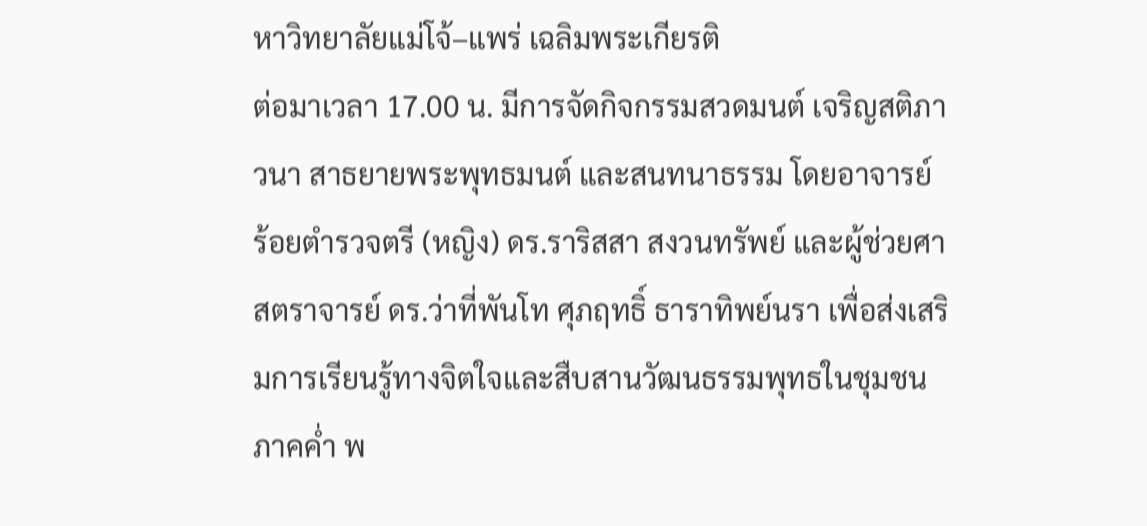หาวิทยาลัยแม่โจ้–แพร่ เฉลิมพระเกียรติ
ต่อมาเวลา 17.00 น. มีการจัดกิจกรรมสวดมนต์ เจริญสติภาวนา สาธยายพระพุทธมนต์ และสนทนาธรรม โดยอาจารย์ ร้อยตำรวจตรี (หญิง) ดร.ราริสสา สงวนทรัพย์ และผู้ช่วยศาสตราจารย์ ดร.ว่าที่พันโท ศุภฤทธิ์ ธาราทิพย์นรา เพื่อส่งเสริมการเรียนรู้ทางจิตใจและสืบสานวัฒนธรรมพุทธในชุมชน ภาคค่ำ พ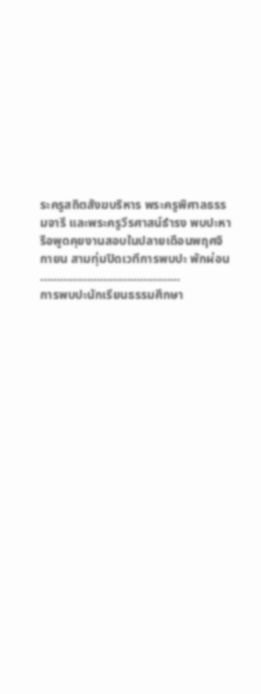ระครูสถิตสังฆบริหาร พระครูพิศาลธรรมจารี และพระครูวีรศาสน์ธำรง พบปะหารือพูดคุยงานสอบในปลายเดือนพฤศจิกายน สามทุ่มปิดเวทีการพบปะ พักผ่อน
……………………………………
การพบปะนักเรียนธรรมศึกษา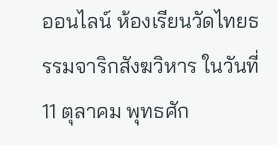ออนไลน์ ห้องเรียนวัดไทยธรรมจาริกสังฆวิหาร ในวันที่ 11 ตุลาคม พุทธศัก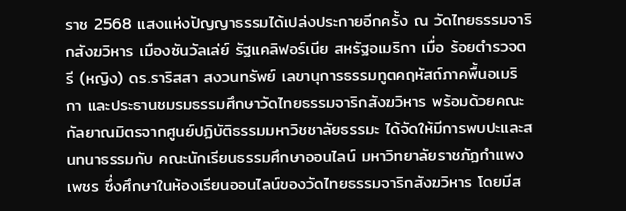ราช 2568 แสงแห่งปัญญาธรรมได้เปล่งประกายอีกครั้ง ณ วัดไทยธรรมจาริกสังฆวิหาร เมืองซันวัลเล่ย์ รัฐแคลิฟอร์เนีย สหรัฐอเมริกา เมื่อ ร้อยตำรวจตรี (หญิง) ดร.ราริสสา สงวนทรัพย์ เลขานุการธรรมทูตคฤหัสถ์ภาคพื้นอเมริกา และประธานชมรมธรรมศึกษาวัดไทยธรรมจาริกสังฆวิหาร พร้อมด้วยคณะกัลยาณมิตรจากศูนย์ปฏิบัติธรรมมหาวิชชาลัยธรรมะ ได้จัดให้มีการพบปะและสนทนาธรรมกับ คณะนักเรียนธรรมศึกษาออนไลน์ มหาวิทยาลัยราชภัฏกำแพงเพชร ซึ่งศึกษาในห้องเรียนออนไลน์ของวัดไทยธรรมจาริกสังฆวิหาร โดยมีส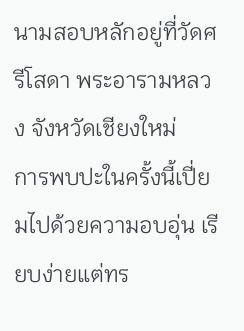นามสอบหลักอยู่ที่วัดศรีโสดา พระอารามหลวง จังหวัดเชียงใหม่
การพบปะในครั้งนี้เปี่ยมไปด้วยความอบอุ่น เรียบง่ายแต่ทร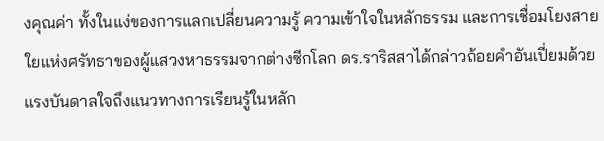งคุณค่า ทั้งในแง่ของการแลกเปลี่ยนความรู้ ความเข้าใจในหลักธรรม และการเชื่อมโยงสายใยแห่งศรัทธาของผู้แสวงหาธรรมจากต่างซีกโลก ดร.ราริสสาได้กล่าวถ้อยคำอันเปี่ยมด้วยแรงบันดาลใจถึงแนวทางการเรียนรู้ในหลัก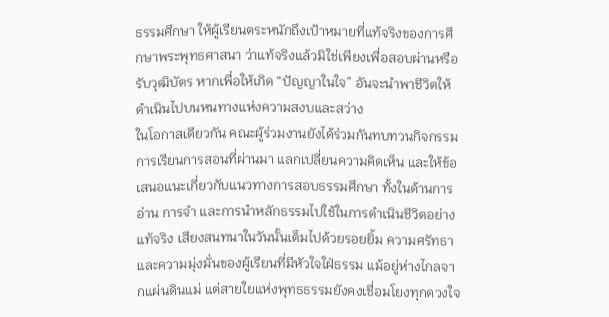ธรรมศึกษา ให้ผู้เรียนตระหนักถึงเป้าหมายที่แท้จริงของการศึกษาพระพุทธศาสนา ว่าแท้จริงแล้วมิใช่เพียงเพื่อสอบผ่านหรือรับวุฒิบัตร หากเพื่อให้เกิด “ปัญญาในใจ” อันจะนำพาชีวิตให้ดำเนินไปบนหนทางแห่งความสงบและสว่าง
ในโอกาสเดียวกัน คณะผู้ร่วมงานยังได้ร่วมกันทบทวนกิจกรรมการเรียนการสอนที่ผ่านมา แลกเปลี่ยนความคิดเห็น และให้ข้อเสนอแนะเกี่ยวกับแนวทางการสอบธรรมศึกษา ทั้งในด้านการอ่าน การจำ และการนำหลักธรรมไปใช้ในการดำเนินชีวิตอย่างแท้จริง เสียงสนทนาในวันนั้นเต็มไปด้วยรอยยิ้ม ความศรัทธา และความมุ่งมั่นของผู้เรียนที่มีหัวใจใฝ่ธรรม แม้อยู่ห่างไกลจากแผ่นดินแม่ แต่สายใยแห่งพุทธธรรมยังคงเชื่อมโยงทุกดวงใจ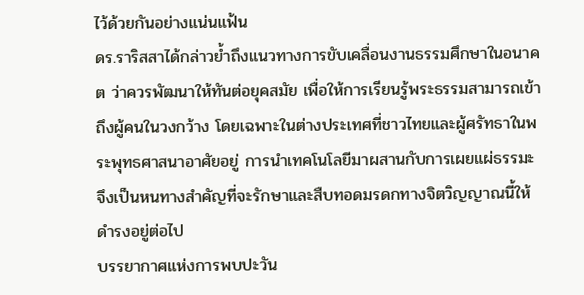ไว้ด้วยกันอย่างแน่นแฟ้น
ดร.ราริสสาได้กล่าวย้ำถึงแนวทางการขับเคลื่อนงานธรรมศึกษาในอนาคต ว่าควรพัฒนาให้ทันต่อยุคสมัย เพื่อให้การเรียนรู้พระธรรมสามารถเข้าถึงผู้คนในวงกว้าง โดยเฉพาะในต่างประเทศที่ชาวไทยและผู้ศรัทธาในพระพุทธศาสนาอาศัยอยู่ การนำเทคโนโลยีมาผสานกับการเผยแผ่ธรรมะ จึงเป็นหนทางสำคัญที่จะรักษาและสืบทอดมรดกทางจิตวิญญาณนี้ให้ดำรงอยู่ต่อไป
บรรยากาศแห่งการพบปะวัน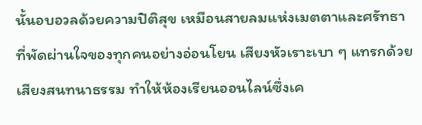นั้นอบอวลด้วยความปิติสุข เหมือนสายลมแห่งเมตตาและศรัทธาที่พัดผ่านใจของทุกคนอย่างอ่อนโยน เสียงหัวเราะเบา ๆ แทรกด้วยเสียงสนทนาธรรม ทำให้ห้องเรียนออนไลน์ซึ่งเค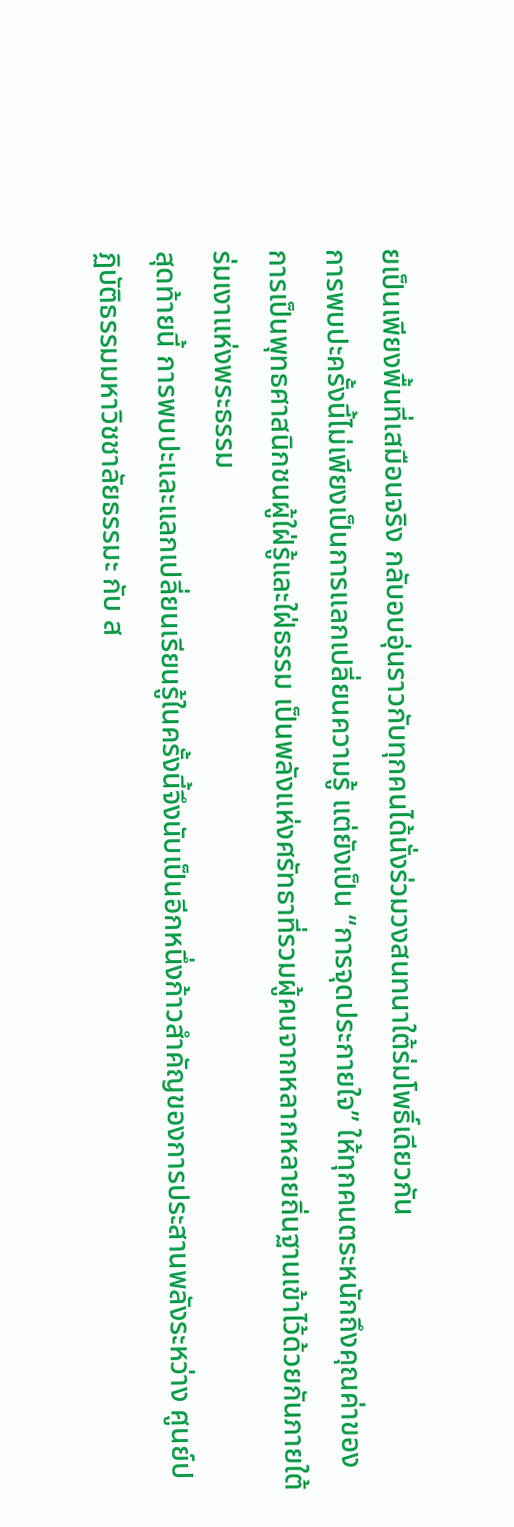ยเป็นเพียงพื้นที่เสมือนจริง กลับอบอุ่นราวกับทุกคนได้นั่งร่วมวงสนทนาใต้ร่มโพธิ์เดียวกัน
การพบปะครั้งนี้ไม่เพียงเป็นการแลกเปลี่ยนความรู้ แต่ยังเป็น “การจุดประกายใจ” ให้ทุกคนตระหนักถึงคุณค่าของการเป็นพุทธศาสนิกชนผู้ใฝ่รู้และใฝ่ธรรม เป็นพลังแห่งศรัทธาที่รวมผู้คนจากหลากหลายถิ่นฐานเข้าไว้ด้วยกันภายใต้ร่มเงาแห่งพระธรรม
สุดท้ายนี้ การพบปะและแลกเปลี่ยนเรียนรู้ในครั้งนี้จึงนับเป็นอีกหนึ่งก้าวสำคัญของการประสานพลังระหว่าง ศูนย์ปฏิบัติธรรมมหาวิชชาลัยธรรมะ กับ ส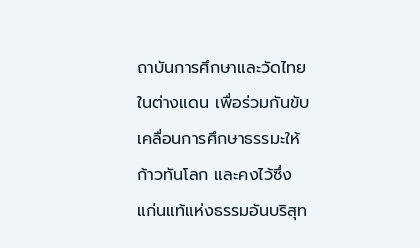ถาบันการศึกษาและวัดไทยในต่างแดน เพื่อร่วมกันขับเคลื่อนการศึกษาธรรมะให้ก้าวทันโลก และคงไว้ซึ่งแก่นแท้แห่งธรรมอันบริสุท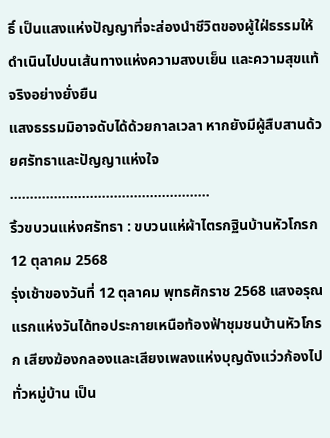ธิ์ เป็นแสงแห่งปัญญาที่จะส่องนำชีวิตของผู้ใฝ่ธรรมให้ดำเนินไปบนเส้นทางแห่งความสงบเย็น และความสุขแท้จริงอย่างยั่งยืน
แสงธรรมมิอาจดับได้ด้วยกาลเวลา หากยังมีผู้สืบสานด้วยศรัทธาและปัญญาแห่งใจ
…………………………………………..
ริ้วขบวนแห่งศรัทธา : ขบวนแห่ผ้าไตรกฐินบ้านหัวโกรก 12 ตุลาคม 2568
รุ่งเช้าของวันที่ 12 ตุลาคม พุทธศักราช 2568 แสงอรุณแรกแห่งวันได้ทอประกายเหนือท้องฟ้าชุมชนบ้านหัวโกรก เสียงฆ้องกลองและเสียงเพลงแห่งบุญดังแว่วก้องไปทั่วหมู่บ้าน เป็น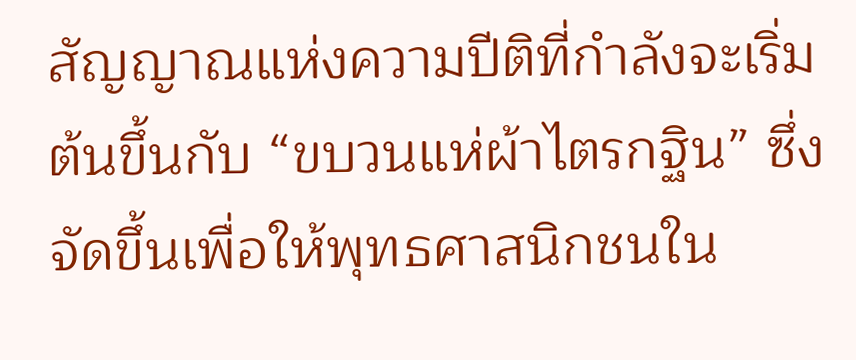สัญญาณแห่งความปีติที่กำลังจะเริ่มต้นขึ้นกับ “ขบวนแห่ผ้าไตรกฐิน” ซึ่งจัดขึ้นเพื่อให้พุทธศาสนิกชนใน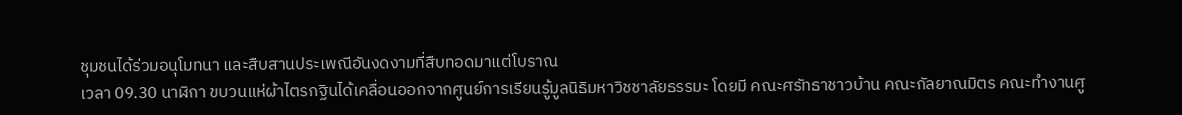ชุมชนได้ร่วมอนุโมทนา และสืบสานประเพณีอันงดงามที่สืบทอดมาแต่โบราณ
เวลา 09.30 นาฬิกา ขบวนแห่ผ้าไตรกฐินได้เคลื่อนออกจากศูนย์การเรียนรู้มูลนิธิมหาวิชชาลัยธรรมะ โดยมี คณะศรัทธาชาวบ้าน คณะกัลยาณมิตร คณะทำงานศู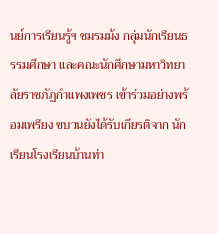นย์การเรียนรู้ฯ ชมรมม้ง กลุ่มนักเรียนธรรมศึกษา และคณะนักศึกษามหาวิทยาลัยราชภัฏกำแพงเพชร เข้าร่วมอย่างพร้อมเพรียง ขบวนยังได้รับเกียรติจาก นักเรียนโรงเรียนบ้านท่า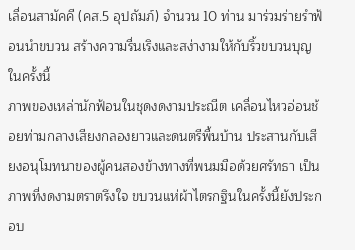เลื่อนสามัคคี (คส.5 อุปถัมภ์) จำนวน 10 ท่าน มาร่วมร่ายรำฟ้อนนำขบวน สร้างความรื่นเริงและสง่างามให้กับริ้วขบวนบุญในครั้งนี้
ภาพของเหล่านักฟ้อนในชุดงดงามประณีต เคลื่อนไหวอ่อนช้อยท่ามกลางเสียงกลองยาวและดนตรีพื้นบ้าน ประสานกับเสียงอนุโมทนาของผู้คนสองข้างทางที่พนมมือด้วยศรัทธา เป็นภาพที่งดงามตราตรึงใจ ขบวนแห่ผ้าไตรกฐินในครั้งนี้ยังประกอบ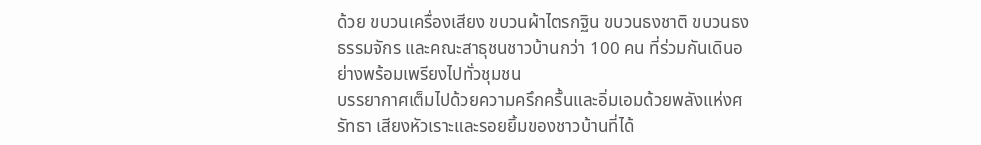ด้วย ขบวนเครื่องเสียง ขบวนผ้าไตรกฐิน ขบวนธงชาติ ขบวนธงธรรมจักร และคณะสาธุชนชาวบ้านกว่า 100 คน ที่ร่วมกันเดินอย่างพร้อมเพรียงไปทั่วชุมชน
บรรยากาศเต็มไปด้วยความครึกครื้นและอิ่มเอมด้วยพลังแห่งศรัทธา เสียงหัวเราะและรอยยิ้มของชาวบ้านที่ได้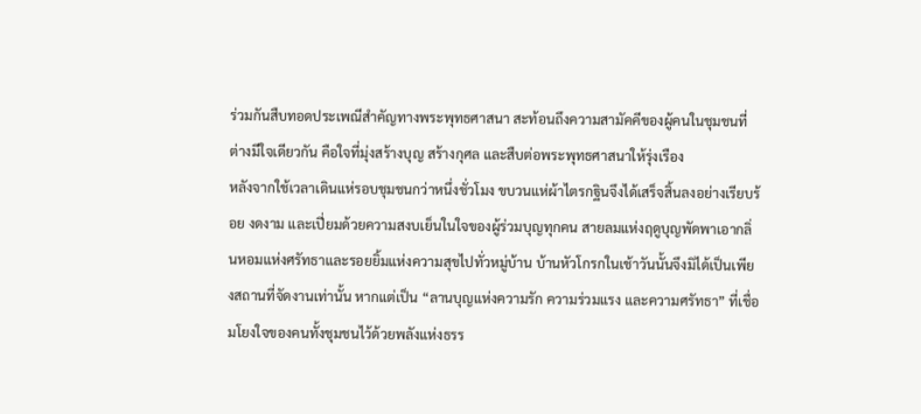ร่วมกันสืบทอดประเพณีสำคัญทางพระพุทธศาสนา สะท้อนถึงความสามัคคีของผู้คนในชุมชนที่ต่างมีใจเดียวกัน คือใจที่มุ่งสร้างบุญ สร้างกุศล และสืบต่อพระพุทธศาสนาให้รุ่งเรือง
หลังจากใช้เวลาเดินแห่รอบชุมชนกว่าหนึ่งชั่วโมง ขบวนแห่ผ้าไตรกฐินจึงได้เสร็จสิ้นลงอย่างเรียบร้อย งดงาม และเปี่ยมด้วยความสงบเย็นในใจของผู้ร่วมบุญทุกคน สายลมแห่งฤดูบุญพัดพาเอากลิ่นหอมแห่งศรัทธาและรอยยิ้มแห่งความสุขไปทั่วหมู่บ้าน บ้านหัวโกรกในเช้าวันนั้นจึงมิได้เป็นเพียงสถานที่จัดงานเท่านั้น หากแต่เป็น “ลานบุญแห่งความรัก ความร่วมแรง และความศรัทธา” ที่เชื่อมโยงใจของคนทั้งชุมชนไว้ด้วยพลังแห่งธรร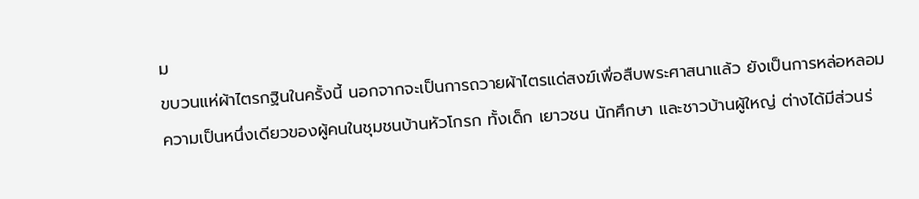ม
ขบวนแห่ผ้าไตรกฐินในครั้งนี้ นอกจากจะเป็นการถวายผ้าไตรแด่สงฆ์เพื่อสืบพระศาสนาแล้ว ยังเป็นการหล่อหลอมความเป็นหนึ่งเดียวของผู้คนในชุมชนบ้านหัวโกรก ทั้งเด็ก เยาวชน นักศึกษา และชาวบ้านผู้ใหญ่ ต่างได้มีส่วนร่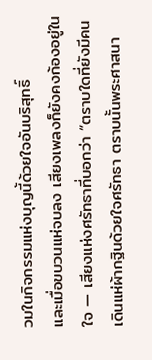วมในกิจกรรมแห่งบุญนี้ด้วยใจอันบริสุทธิ์
และเมื่อขบวนแห่จบลง เสียงเพลงก็ยังคงก้องอยู่ในใจ — เสียงแห่งศรัทธาที่บอกว่า “ตราบใดที่ยังมีคนเดินแห่ผ้ากฐินด้วยใจศรัทธา ตราบนั้นพระศาสนา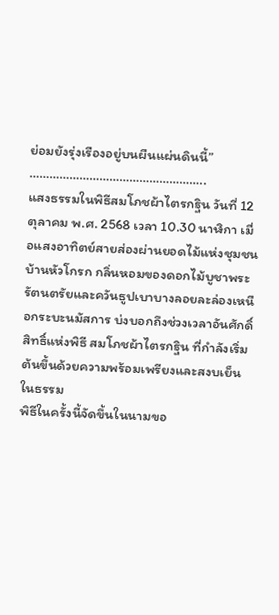ย่อมยังรุ่งเรืองอยู่บนผืนแผ่นดินนี้”
……………………………………………..
แสงธรรมในพิธีสมโภชผ้าไตรกฐิน วันที่ 12 ตุลาคม พ.ศ. 2568 เวลา 10.30 นาฬิกา เมื่อแสงอาทิตย์สายส่องผ่านยอดไม้แห่งชุมชนบ้านหัวโกรก กลิ่นหอมของดอกไม้บูชาพระรัตนตรัยและควันธูปเบาบางลอยละล่องเหนือกระบะนมัสการ บ่งบอกถึงช่วงเวลาอันศักดิ์สิทธิ์แห่งพิธี สมโภชผ้าไตรกฐิน ที่กำลังเริ่มต้นขึ้นด้วยความพร้อมเพรียงและสงบเย็นในธรรม
พิธีในครั้งนี้จัดขึ้นในนามขอ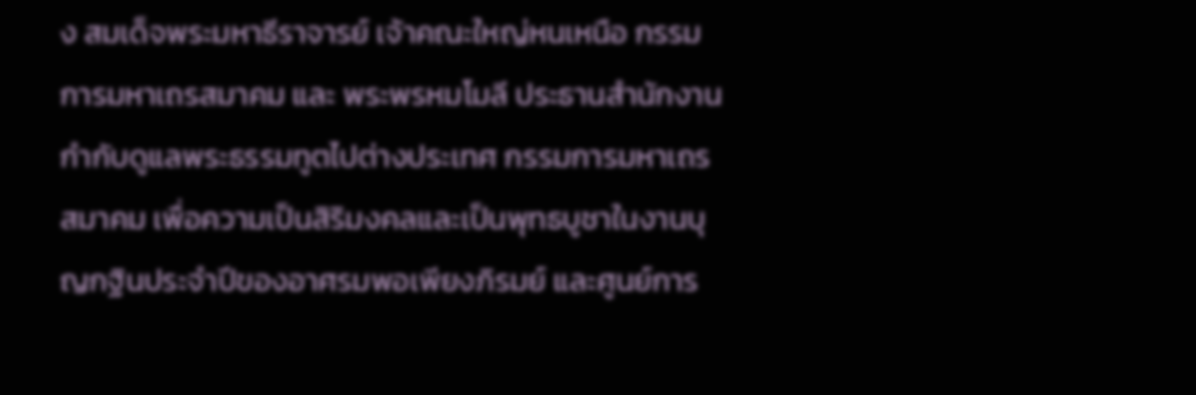ง สมเด็จพระมหาธีราจารย์ เจ้าคณะใหญ่หนเหนือ กรรมการมหาเถรสมาคม และ พระพรหมโมลี ประธานสำนักงานกำกับดูแลพระธรรมทูตไปต่างประเทศ กรรมการมหาเถรสมาคม เพื่อความเป็นสิริมงคลและเป็นพุทธบูชาในงานบุญกฐินประจำปีของอาศรมพอเพียงภิรมย์ และศูนย์การ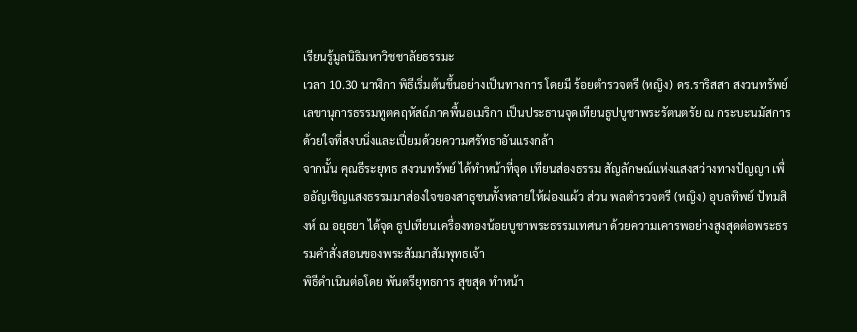เรียนรู้มูลนิธิมหาวิชชาลัยธรรมะ
เวลา 10.30 นาฬิกา พิธีเริ่มต้นขึ้นอย่างเป็นทางการ โดยมี ร้อยตำรวจตรี (หญิง) ดร.ราริสสา สงวนทรัพย์ เลขานุการธรรมทูตคฤหัสถ์ภาคพื้นอเมริกา เป็นประธานจุดเทียนธูปบูชาพระรัตนตรัย ณ กระบะนมัสการ ด้วยใจที่สงบนิ่งและเปี่ยมด้วยความศรัทธาอันแรงกล้า
จากนั้น คุณธีระยุทธ สงวนทรัพย์ ได้ทำหน้าที่จุด เทียนส่องธรรม สัญลักษณ์แห่งแสงสว่างทางปัญญา เพื่ออัญเชิญแสงธรรมมาส่องใจของสาธุชนทั้งหลายให้ผ่องแผ้ว ส่วน พลตำรวจตรี (หญิง) อุบลทิพย์ ปัทมสิงห์ ณ อยุธยา ได้จุด ธูปเทียนเครื่องทองน้อยบูชาพระธรรมเทศนา ด้วยความเคารพอย่างสูงสุดต่อพระธรรมคำสั่งสอนของพระสัมมาสัมพุทธเจ้า
พิธีดำเนินต่อโดย พันตรียุทธการ สุขสุด ทำหน้า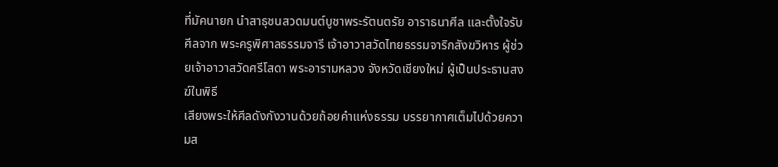ที่มัคนายก นำสาธุชนสวดมนต์บูชาพระรัตนตรัย อาราธนาศีล และตั้งใจรับศีลจาก พระครูพิศาลธรรมจารี เจ้าอาวาสวัดไทยธรรมจาริกสังฆวิหาร ผู้ช่วยเจ้าอาวาสวัดศรีโสดา พระอารามหลวง จังหวัดเชียงใหม่ ผู้เป็นประธานสงฆ์ในพิธี
เสียงพระให้ศีลดังกังวานด้วยถ้อยคำแห่งธรรม บรรยากาศเต็มไปด้วยความส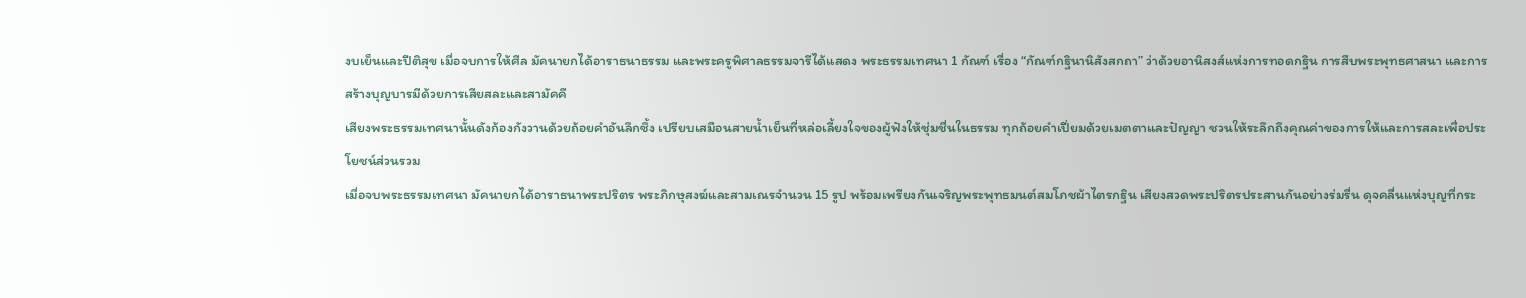งบเย็นและปีติสุข เมื่อจบการให้ศีล มัคนายกได้อาราธนาธรรม และพระครูพิศาลธรรมจารีได้แสดง พระธรรมเทศนา 1 กัณฑ์ เรื่อง “กัณฑ์กฐินานิสังสกถา” ว่าด้วยอานิสงส์แห่งการทอดกฐิน การสืบพระพุทธศาสนา และการสร้างบุญบารมีด้วยการเสียสละและสามัคคี
เสียงพระธรรมเทศนานั้นดังก้องกังวานด้วยถ้อยคำอันลึกซึ้ง เปรียบเสมือนสายน้ำเย็นที่หล่อเลี้ยงใจของผู้ฟังให้ชุ่มชื่นในธรรม ทุกถ้อยคำเปี่ยมด้วยเมตตาและปัญญา ชวนให้ระลึกถึงคุณค่าของการให้และการสละเพื่อประโยชน์ส่วนรวม
เมื่อจบพระธรรมเทศนา มัคนายกได้อาราธนาพระปริตร พระภิกษุสงฆ์และสามเณรจำนวน 15 รูป พร้อมเพรียงกันเจริญพระพุทธมนต์สมโภชผ้าไตรกฐิน เสียงสวดพระปริตรประสานกันอย่างร่มรื่น ดุจคลื่นแห่งบุญที่กระ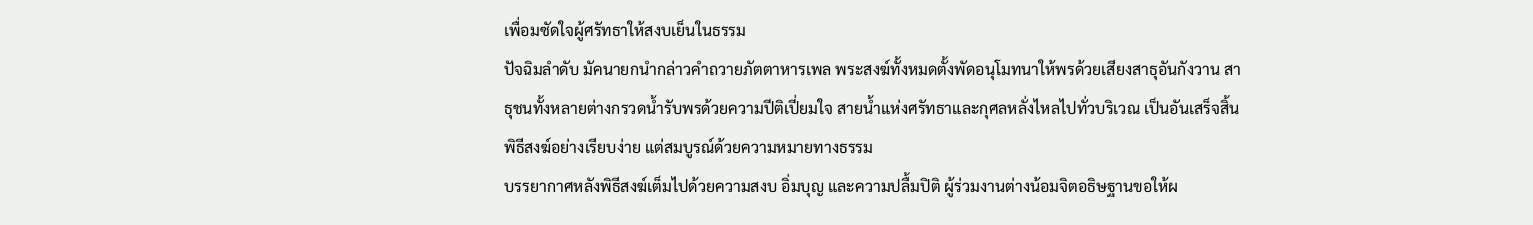เพื่อมซัดใจผู้ศรัทธาให้สงบเย็นในธรรม
ปัจฉิมลำดับ มัคนายกนำกล่าวคำถวายภัตตาหารเพล พระสงฆ์ทั้งหมดตั้งพัดอนุโมทนาให้พรด้วยเสียงสาธุอันกังวาน สาธุชนทั้งหลายต่างกรวดน้ำรับพรด้วยความปีติเปี่ยมใจ สายน้ำแห่งศรัทธาและกุศลหลั่งไหลไปทั่วบริเวณ เป็นอันเสร็จสิ้นพิธีสงฆ์อย่างเรียบง่าย แต่สมบูรณ์ด้วยความหมายทางธรรม
บรรยากาศหลังพิธีสงฆ์เต็มไปด้วยความสงบ อิ่มบุญ และความปลื้มปิติ ผู้ร่วมงานต่างน้อมจิตอธิษฐานขอให้ผ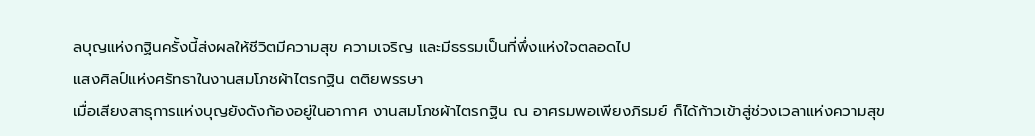ลบุญแห่งกฐินครั้งนี้ส่งผลให้ชีวิตมีความสุข ความเจริญ และมีธรรมเป็นที่พึ่งแห่งใจตลอดไป
แสงศิลป์แห่งศรัทธาในงานสมโภชผ้าไตรกฐิน ตติยพรรษา
เมื่อเสียงสาธุการแห่งบุญยังดังก้องอยู่ในอากาศ งานสมโภชผ้าไตรกฐิน ณ อาศรมพอเพียงภิรมย์ ก็ได้ก้าวเข้าสู่ช่วงเวลาแห่งความสุข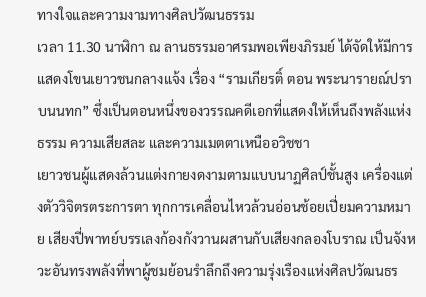ทางใจและความงามทางศิลปวัฒนธรรม
เวลา 11.30 นาฬิกา ณ ลานธรรมอาศรมพอเพียงภิรมย์ ได้จัดให้มีการแสดงโขนเยาวชนกลางแจ้ง เรื่อง “รามเกียรติ์ ตอน พระนารายณ์ปราบนนทก” ซึ่งเป็นตอนหนึ่งของวรรณคดีเอกที่แสดงให้เห็นถึงพลังแห่งธรรม ความเสียสละ และความเมตตาเหนืออวิชชา
เยาวชนผู้แสดงล้วนแต่งกายงดงามตามแบบนาฏศิลป์ชั้นสูง เครื่องแต่งตัววิจิตรตระการตา ทุกการเคลื่อนไหวล้วนอ่อนช้อยเปี่ยมความหมาย เสียงปี่พาทย์บรรเลงก้องกังวานผสานกับเสียงกลองโบราณ เป็นจังหวะอันทรงพลังที่พาผู้ชมย้อนรำลึกถึงความรุ่งเรืองแห่งศิลปวัฒนธร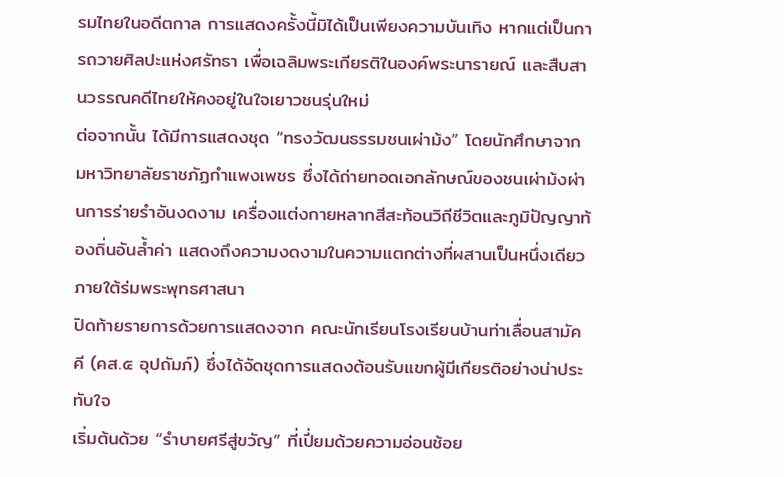รมไทยในอดีตกาล การแสดงครั้งนี้มิได้เป็นเพียงความบันเทิง หากแต่เป็นการถวายศิลปะแห่งศรัทธา เพื่อเฉลิมพระเกียรติในองค์พระนารายณ์ และสืบสานวรรณคดีไทยให้คงอยู่ในใจเยาวชนรุ่นใหม่
ต่อจากนั้น ได้มีการแสดงชุด “ทรงวัฒนธรรมชนเผ่าม้ง” โดยนักศึกษาจาก มหาวิทยาลัยราชภัฏกำแพงเพชร ซึ่งได้ถ่ายทอดเอกลักษณ์ของชนเผ่าม้งผ่านการร่ายรำอันงดงาม เครื่องแต่งกายหลากสีสะท้อนวิถีชีวิตและภูมิปัญญาท้องถิ่นอันล้ำค่า แสดงถึงความงดงามในความแตกต่างที่ผสานเป็นหนึ่งเดียวภายใต้ร่มพระพุทธศาสนา
ปิดท้ายรายการด้วยการแสดงจาก คณะนักเรียนโรงเรียนบ้านท่าเลื่อนสามัคคี (คส.๕ อุปถัมภ์) ซึ่งได้จัดชุดการแสดงต้อนรับแขกผู้มีเกียรติอย่างน่าประทับใจ
เริ่มต้นด้วย “รำบายศรีสู่ขวัญ” ที่เปี่ยมด้วยความอ่อนช้อย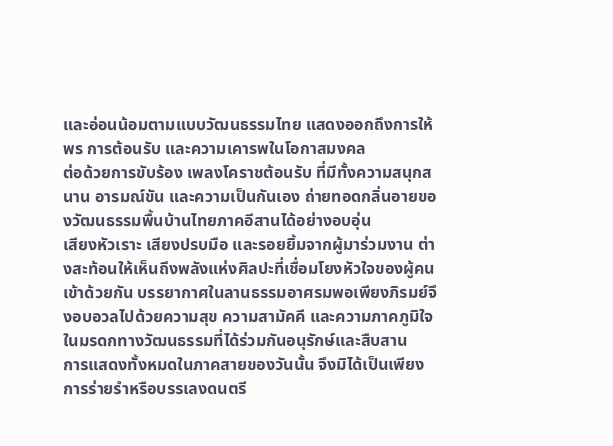และอ่อนน้อมตามแบบวัฒนธรรมไทย แสดงออกถึงการให้พร การต้อนรับ และความเคารพในโอกาสมงคล
ต่อด้วยการขับร้อง เพลงโคราชต้อนรับ ที่มีทั้งความสนุกสนาน อารมณ์ขัน และความเป็นกันเอง ถ่ายทอดกลิ่นอายของวัฒนธรรมพื้นบ้านไทยภาคอีสานได้อย่างอบอุ่น
เสียงหัวเราะ เสียงปรบมือ และรอยยิ้มจากผู้มาร่วมงาน ต่างสะท้อนให้เห็นถึงพลังแห่งศิลปะที่เชื่อมโยงหัวใจของผู้คนเข้าด้วยกัน บรรยากาศในลานธรรมอาศรมพอเพียงภิรมย์จึงอบอวลไปด้วยความสุข ความสามัคคี และความภาคภูมิใจในมรดกทางวัฒนธรรมที่ได้ร่วมกันอนุรักษ์และสืบสาน
การแสดงทั้งหมดในภาคสายของวันนั้น จึงมิได้เป็นเพียงการร่ายรำหรือบรรเลงดนตรี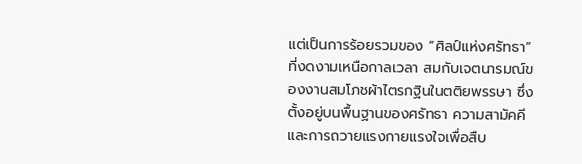แต่เป็นการร้อยรวมของ “ศิลป์แห่งศรัทธา” ที่งดงามเหนือกาลเวลา สมกับเจตนารมณ์ของงานสมโภชผ้าไตรกฐินในตติยพรรษา ซึ่งตั้งอยู่บนพื้นฐานของศรัทธา ความสามัคคี และการถวายแรงกายแรงใจเพื่อสืบ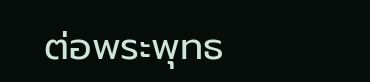ต่อพระพุทธ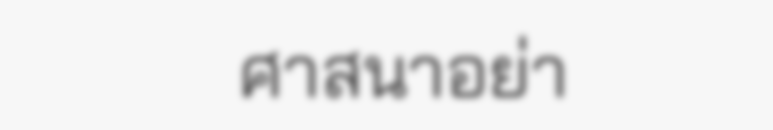ศาสนาอย่า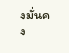งมั่นคง